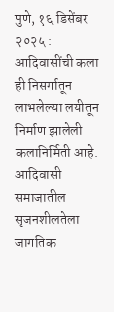पुणे, १६ डिसेंबर २०२५ :
आदिवासींची कला ही निसर्गातून लाभलेल्या लयीतून निर्माण झालेली कलानिर्मिती आहे. आदिवासी समाजातील सृजनशीलतेला जागतिक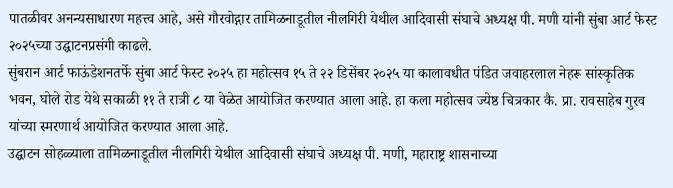पातळीवर अनन्यसाधारण महत्त्व आहे, असे गौरवोद्गार तामिळनाडूतील नीलगिरी येथील आदिवासी संघाचे अध्यक्ष पी. मणी यांनी सुंबा आर्ट फेस्ट २०२५च्या उद्घाटनप्रसंगी काढले.
सुंबरान आर्ट फाऊंडेशनतर्फे सुंबा आर्ट फेस्ट २०२५ हा महोत्सव १५ ते २२ डिसेंबर २०२५ या कालावधीत पंडित जवाहरलाल नेहरू सांस्कृतिक भवन, घोले रोड येथे सकाळी ११ ते रात्री ८ या वेळेत आयोजित करण्यात आला आहे. हा कला महोत्सव ज्येष्ठ चित्रकार कै. प्रा. रावसाहेब गुरव यांच्या स्मरणार्थ आयोजित करण्यात आला आहे.
उद्घाटन सोहळ्याला तामिळनाडूतील नीलगिरी येथील आदिवासी संघाचे अध्यक्ष पी. मणी, महाराष्ट्र शासनाच्या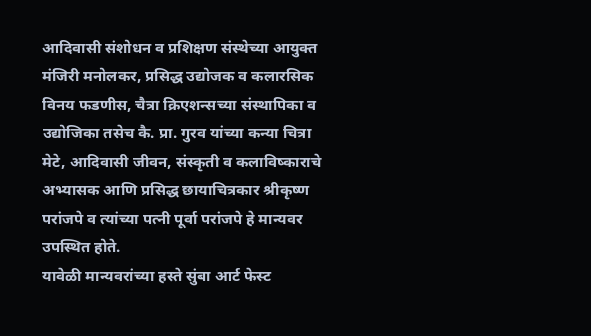आदिवासी संशोधन व प्रशिक्षण संस्थेच्या आयुक्त मंजिरी मनोलकर, प्रसिद्ध उद्योजक व कलारसिक विनय फडणीस, चैत्रा क्रिएशन्सच्या संस्थापिका व उद्योजिका तसेच कै. प्रा. गुरव यांच्या कन्या चित्रा मेटे, आदिवासी जीवन, संस्कृती व कलाविष्काराचे अभ्यासक आणि प्रसिद्ध छायाचित्रकार श्रीकृष्ण परांजपे व त्यांच्या पत्नी पूर्वा परांजपे हे मान्यवर उपस्थित होते.
यावेळी मान्यवरांच्या हस्ते सुंबा आर्ट फेस्ट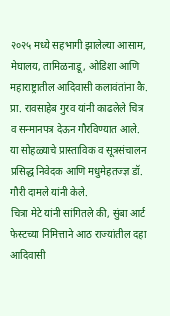२०२५ मध्ये सहभागी झालेल्या आसाम, मेघालय, तामिळनाडू, ओडिशा आणि महाराष्ट्रातील आदिवासी कलावंतांना कै. प्रा. रावसाहेब गुरव यांनी काढलेले चित्र व सन्मानपत्र देऊन गौरविण्यात आले. या सोहळ्याचे प्रास्ताविक व सूत्रसंचालन प्रसिद्ध निवेदक आणि मधुमेहतज्ज्ञ डॉ. गौरी दामले यांनी केले.
चित्रा मेटे यांनी सांगितले की, सुंबा आर्ट फेस्टच्या निमित्ताने आठ राज्यांतील दहा आदिवासी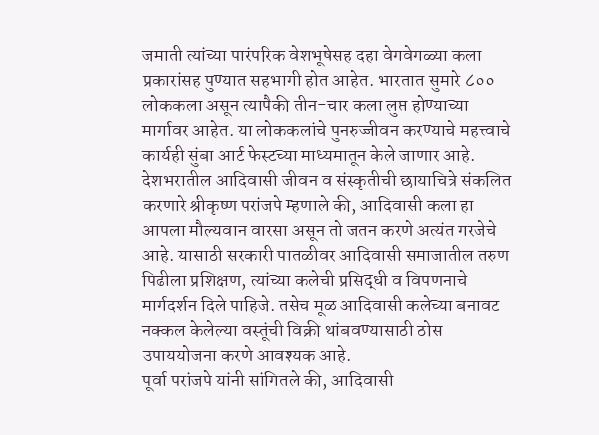जमाती त्यांच्या पारंपरिक वेशभूषेसह दहा वेगवेगळ्या कला प्रकारांसह पुण्यात सहभागी होत आहेत. भारतात सुमारे ८०० लोककला असून त्यापैकी तीन-चार कला लुप्त होण्याच्या मार्गावर आहेत. या लोककलांचे पुनरुज्जीवन करण्याचे महत्त्वाचे कार्यही सुंबा आर्ट फेस्टच्या माध्यमातून केले जाणार आहे.
देशभरातील आदिवासी जीवन व संस्कृतीची छायाचित्रे संकलित करणारे श्रीकृष्ण परांजपे म्हणाले की, आदिवासी कला हा आपला मौल्यवान वारसा असून तो जतन करणे अत्यंत गरजेचे आहे. यासाठी सरकारी पातळीवर आदिवासी समाजातील तरुण पिढीला प्रशिक्षण, त्यांच्या कलेची प्रसिद्धी व विपणनाचे मार्गदर्शन दिले पाहिजे. तसेच मूळ आदिवासी कलेच्या बनावट नक्कल केलेल्या वस्तूंची विक्री थांबवण्यासाठी ठोस उपाययोजना करणे आवश्यक आहे.
पूर्वा परांजपे यांनी सांगितले की, आदिवासी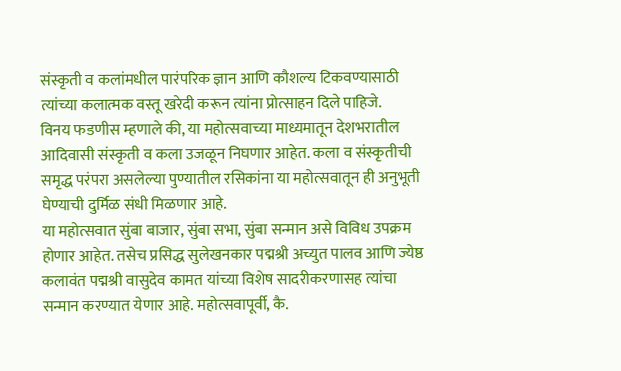संस्कृती व कलांमधील पारंपरिक ज्ञान आणि कौशल्य टिकवण्यासाठी त्यांच्या कलात्मक वस्तू खरेदी करून त्यांना प्रोत्साहन दिले पाहिजे.
विनय फडणीस म्हणाले की, या महोत्सवाच्या माध्यमातून देशभरातील आदिवासी संस्कृती व कला उजळून निघणार आहेत. कला व संस्कृतीची समृद्ध परंपरा असलेल्या पुण्यातील रसिकांना या महोत्सवातून ही अनुभूती घेण्याची दुर्मिळ संधी मिळणार आहे.
या महोत्सवात सुंबा बाजार, सुंबा सभा, सुंबा सन्मान असे विविध उपक्रम होणार आहेत. तसेच प्रसिद्ध सुलेखनकार पद्मश्री अच्युत पालव आणि ज्येष्ठ कलावंत पद्मश्री वासुदेव कामत यांच्या विशेष सादरीकरणासह त्यांचा सन्मान करण्यात येणार आहे. महोत्सवापूर्वी, कै.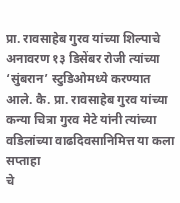प्रा. रावसाहेब गुरव यांच्या शिल्पाचे अनावरण १३ डिसेंबर रोजी त्यांच्या ‘सुंबरान’ स्टुडिओमध्ये करण्यात आले. कै. प्रा. रावसाहेब गुरव यांच्या कन्या चित्रा गुरव मेटे यांनी त्यांच्या वडिलांच्या वाढदिवसानिमित्त या कला सप्ताहा
चे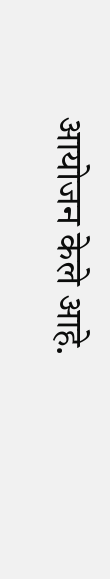आयोजन केले आहे.